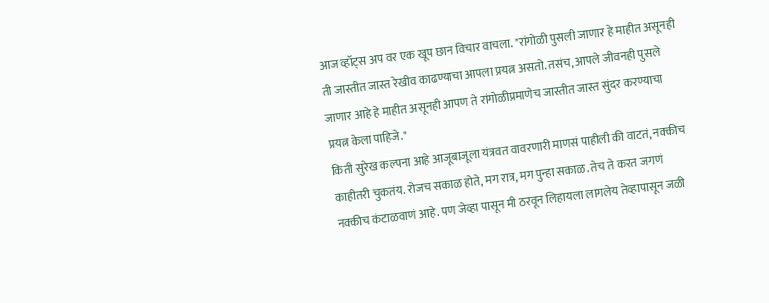आज व्हॉट्स अप वर एक खूप छान विचार वाचला. "रांगोळी पुसली जाणार हे माहीत असूनही ती जास्तीत जास्त रेखीव काढण्याचा आपला प्रयत्न असतो. तसंच, आपले जीवनही पुसले जाणार आहे हे माहीत असूनही आपण ते रांगोळीप्रमाणेच जास्तीत जास्त सुंदर करण्याचा प्रयत्न केला पाहिजे."
किती सुरेख कल्पना आहे आजूबाजूला यंत्रवत वावरणारी माणसं पाहीली की वाटतं, नक्कीच काहीतरी चुकतंय. रोजच सकाळ होते, मग रात्र, मग पुन्हा सकाळ. तेच ते करत जगणं नक्कीच कंटाळवाणं आहे. पण जेव्हा पासून मी ठरवून लिहायला लागलेय तेव्हापासून जळी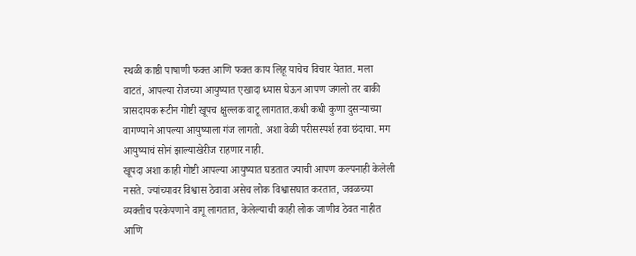स्थळी काष्ठी पाषाणी फक्त आणि फक्त काय लिहू याचेच विचार येतात. मला वाटतं, आपल्या रोजच्या आयुष्यात एखादा ध्यास घेऊन आपण जगलो तर बाकी त्रासदायक रूटीन गोष्टी खूपच क्षुल्लक वाटू लागतात.कधी कधी कुणा दुसऱ्याच्या वागण्याने आपल्या आयुष्याला गंज लागतो. अशा वेळी परीसस्पर्श हवा छंदाचा. मग आयुष्याचं सोनं झाल्याखेरीज राहणार नाही.
खूपदा अशा काही गोष्टी आपल्या आयुष्यात घडतात ज्याची आपण कल्पनाही केलेली नसते. ज्यांच्यावर विश्वास ठेवावा असेच लोक विश्वासघात करतात, जवळच्या व्यक्तीच परकेपणाने वागू लागतात, केलेल्याची काही लोक जाणीव ठेवत नाहीत आणि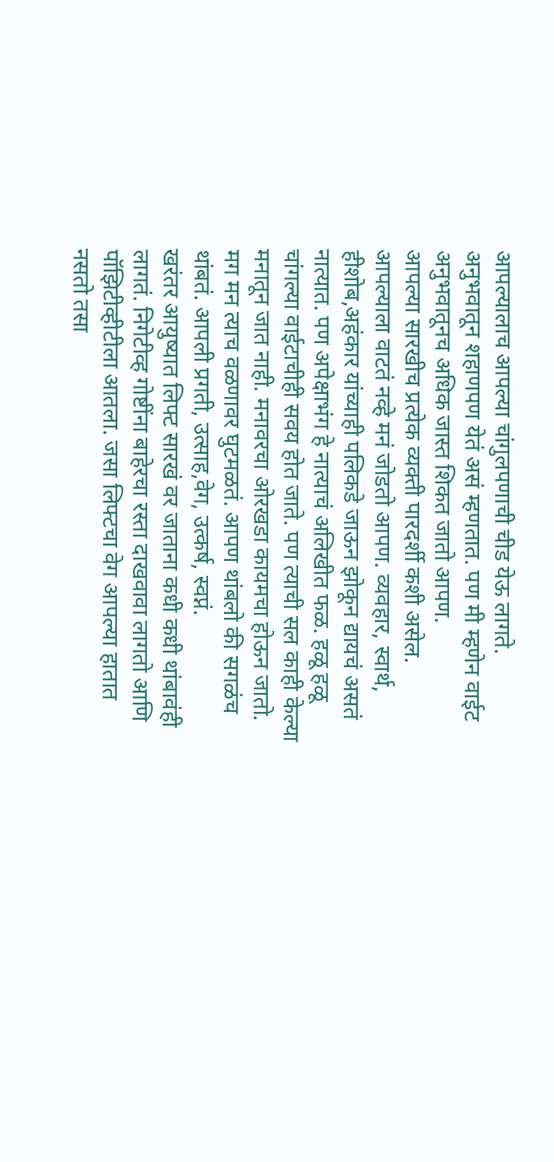आपल्यालाच आपल्या चांगुलपणाची चीड येऊ लागते. अनुभवातून शहाणपण येतं असं म्हणतात. पण मी म्हणेन वाईट अनुभवातूनच अधिक जास्त शिकत जातो आपण.
आपल्या सारखीच प्रत्येक व्यक्ती पारदर्शी कशी असेल. आपल्याला वाटतं नव्हे मनं जोडतो आपण. व्यवहार, स्वार्थ, हीशोब,अहंकार यांच्याही पलिकडे जाऊन झोकून द्यायचं असतं नात्यात. पण अपेक्षाभंग हे नात्याचं अलिखीत फळ. हळू हळू चांगल्या वाईटाचीही सवय होत जाते. पण त्याची सल काही केल्या मनातून जात नाही. मनावरचा ओरखडा कायमचा होऊन जातो. मग मन त्याच वळणावर घुटमळतं. आपण थांबलो की सगळंच थांबतं. आपली प्रगती, उत्साह,वेग, उत्कर्ष, स्वप्नं.
खरंतर आयुष्यात लिफ्ट सारखं वर जाताना कधी कधी थांबावंही लागतं. निगेटीव्ह गोष्टींना बाहेरचा रस्ता दाखवावा लागतो आणि पॉझिटीव्हीटीला आतला. जसा लिफ्टचा वेग आपल्या हातात नसतो तसा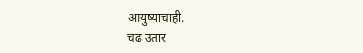आयुष्याचाही.
चढ उतार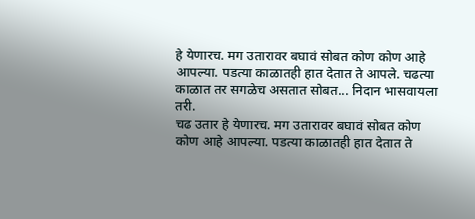हे येणारच. मग उतारावर बघावं सोबत कोण कोण आहे आपल्या. पडत्या काळातही हात देतात ते आपले. चढत्या काळात तर सगळेच असतात सोबत... निदान भासवायला तरी.
चढ उतार हे येणारच. मग उतारावर बघावं सोबत कोण कोण आहे आपल्या. पडत्या काळातही हात देतात ते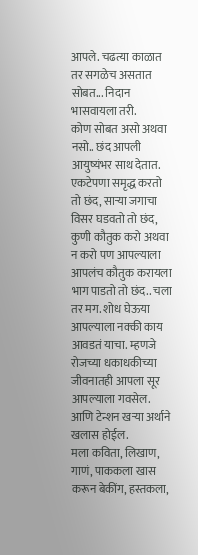आपले. चढत्या काळात तर सगळेच असतात सोबत... निदान भासवायला तरी.
कोण सोबत असो अथवा नसो.. छंद आपली आयुष्यंभर साथ देतात. एकटेपणा समृद्ध करतो तो छंद, साऱ्या जगाचा विसर घडवतो तो छंद, कुणी कौतुक करो अथवा न करो पण आपल्याला आपलंच कौतुक करायला भाग पाडतो तो छंद.. चला तर मग. शोध घेऊया आपल्याला नक्की काय आवडतं याचा. म्हणजे रोजच्या धकाधकीच्या जीवनातही आपला सूर आपल्याला गवसेल. आणि टेन्शन खऱ्या अर्थाने खलास होईल.
मला कविता, लिखाण, गाणं, पाककला खास करून बेकींग, हस्तकला,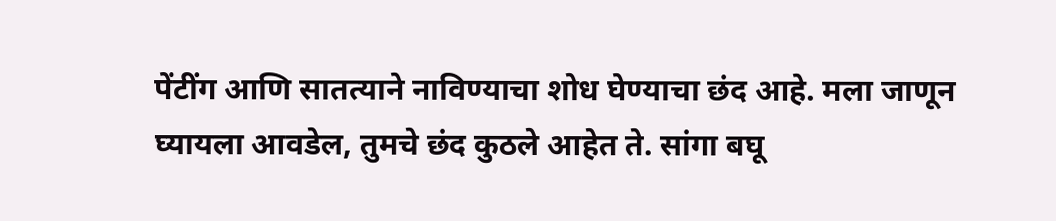पेंटींग आणि सातत्याने नाविण्याचा शोध घेण्याचा छंद आहे. मला जाणून घ्यायला आवडेल, तुमचे छंद कुठले आहेत ते. सांगा बघू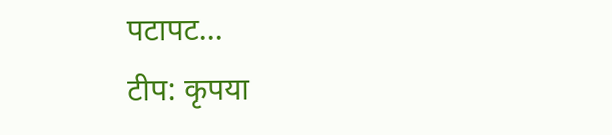पटापट...
टीप: कृपया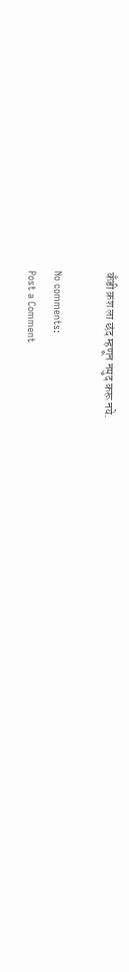कॅंडी क्रश ला छंद म्हणून नमुद करू नये.

No comments:
Post a Comment